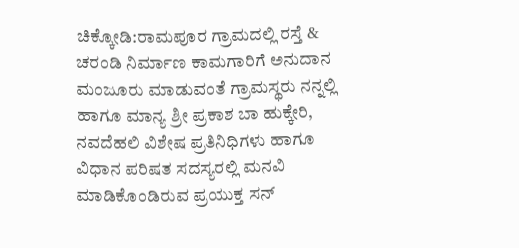ಚಿಕ್ಕೋಡಿ:ರಾಮಪೂರ ಗ್ರಾಮದಲ್ಲಿ ರಸ್ತೆ & ಚರಂಡಿ ನಿರ್ಮಾಣ ಕಾಮಗಾರಿಗೆ ಅನುದಾನ ಮಂಜೂರು ಮಾಡುವಂತೆ ಗ್ರಾಮಸ್ಥರು ನನ್ನಲ್ಲಿ ಹಾಗೂ ಮಾನ್ಯ ಶ್ರೀ ಪ್ರಕಾಶ ಬಾ ಹುಕ್ಕೇರಿ, ನವದೆಹಲಿ ವಿಶೇಷ ಪ್ರತಿನಿಧಿಗಳು ಹಾಗೂ ವಿಧಾನ ಪರಿಷತ ಸದಸ್ಯರಲ್ಲಿ ಮನವಿ ಮಾಡಿಕೊಂಡಿರುವ ಪ್ರಯುಕ್ತ ಸನ್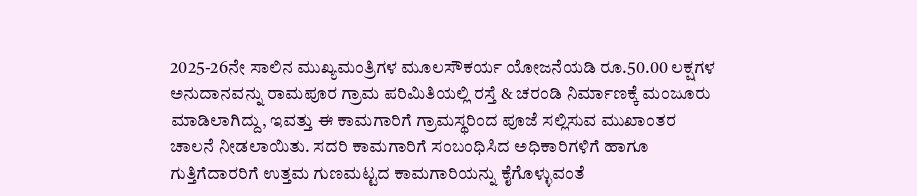2025-26ನೇ ಸಾಲಿನ ಮುಖ್ಯಮಂತ್ರಿಗಳ ಮೂಲಸೌಕರ್ಯ ಯೋಜನೆಯಡಿ ರೂ.50.00 ಲಕ್ಷಗಳ ಅನುದಾನವನ್ನು ರಾಮಪೂರ ಗ್ರಾಮ ಪರಿಮಿತಿಯಲ್ಲಿ ರಸ್ತೆ & ಚರಂಡಿ ನಿರ್ಮಾಣಕ್ಕೆ ಮಂಜೂರು ಮಾಡಿಲಾಗಿದ್ದು, ಇವತ್ತು ಈ ಕಾಮಗಾರಿಗೆ ಗ್ರಾಮಸ್ಥರಿಂದ ಪೂಜೆ ಸಲ್ಲಿಸುವ ಮುಖಾಂತರ ಚಾಲನೆ ನೀಡಲಾಯಿತು. ಸದರಿ ಕಾಮಗಾರಿಗೆ ಸಂಬಂಧಿಸಿದ ಅಧಿಕಾರಿಗಳಿಗೆ ಹಾಗೂ ಗುತ್ತಿಗೆದಾರರಿಗೆ ಉತ್ತಮ ಗುಣಮಟ್ಟದ ಕಾಮಗಾರಿಯನ್ನು ಕೈಗೊಳ್ಳುವಂತೆ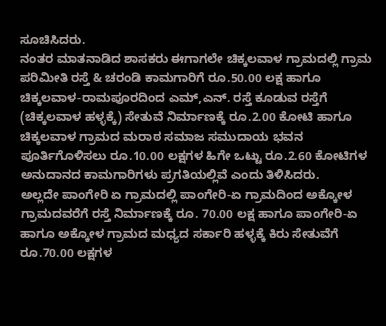ಸೂಚಿಸಿದರು.
ನಂತರ ಮಾತನಾಡಿದ ಶಾಸಕರು ಈಗಾಗಲೇ ಚಿಕ್ಕಲವಾಳ ಗ್ರಾಮದಲ್ಲಿ ಗ್ರಾಮ ಪರಿಮೀತಿ ರಸ್ತೆ & ಚರಂಡಿ ಕಾಮಗಾರಿಗೆ ರೂ.50.00 ಲಕ್ಷ ಹಾಗೂ ಚಿಕ್ಕಲವಾಳ-ರಾಮಪೂರದಿಂದ ಎಮ್,ಎನ್. ರಸ್ತೆ ಕೂಡುವ ರಸ್ತೆಗೆ (ಚಿಕ್ಕಲವಾಳ ಹಳ್ಳಕ್ಕೆ) ಸೇತುವೆ ನಿರ್ಮಾಣಕ್ಕೆ ರೂ.2.00 ಕೋಟಿ ಹಾಗೂ ಚಿಕ್ಕಲವಾಳ ಗ್ರಾಮದ ಮರಾಠ ಸಮಾಜ ಸಮುದಾಯ ಭವನ ಪೂರ್ತಿಗೊಳಿಸಲು ರೂ.10.00 ಲಕ್ಷಗಳ ಹಿಗೇ ಒಟ್ಟು ರೂ.2.60 ಕೋಟಿಗಳ ಅನುದಾನದ ಕಾಮಗಾರಿಗಳು ಪ್ರಗತಿಯಲ್ಲಿವೆ ಎಂದು ತಿಳಿಸಿದರು.
ಅಲ್ಲದೇ ಪಾಂಗೇರಿ ಏ ಗ್ರಾಮದಲ್ಲಿ ಪಾಂಗೇರಿ-ಏ ಗ್ರಾಮದಿಂದ ಅಕ್ಕೋಳ ಗ್ರಾಮದವರೆಗೆ ರಸ್ತೆ ನಿರ್ಮಾಣಕ್ಕೆ ರೂ. 70.00 ಲಕ್ಷ ಹಾಗೂ ಪಾಂಗೇರಿ-ಏ ಹಾಗೂ ಅಕ್ಕೋಳ ಗ್ರಾಮದ ಮಧ್ಯದ ಸರ್ಕಾರಿ ಹಳ್ಳಕ್ಕೆ ಕಿರು ಸೇತುವೆಗೆ ರೂ.70.00 ಲಕ್ಷಗಳ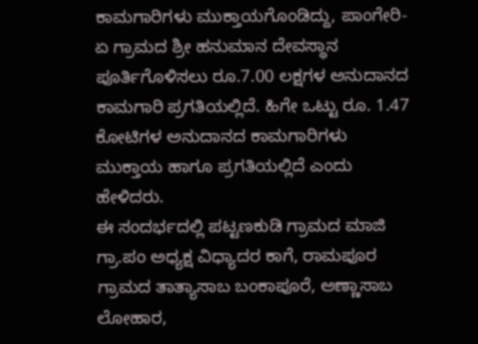ಕಾಮಗಾರಿಗಳು ಮುಕ್ತಾಯಗೊಂಡಿದ್ದು, ಪಾಂಗೇರಿ-ಏ ಗ್ರಾಮದ ಶ್ರೀ ಹನುಮಾನ ದೇವಸ್ಥಾನ ಪೂರ್ತಿಗೊಳಿಸಲು ರೂ.7.00 ಲಕ್ಷಗಳ ಅನುದಾನದ ಕಾಮಗಾರಿ ಪ್ರಗತಿಯಲ್ಲಿದೆ. ಹಿಗೇ ಒಟ್ಟು ರೂ. 1.47 ಕೋಟಿಗಳ ಅನುದಾನದ ಕಾಮಗಾರಿಗಳು ಮುಕ್ತಾಯ ಹಾಗೂ ಪ್ರಗತಿಯಲ್ಲಿದೆ ಎಂದು ಹೇಳಿದರು.
ಈ ಸಂದರ್ಭದಲ್ಲಿ ಪಟ್ಟಣಕುಡಿ ಗ್ರಾಮದ ಮಾಜಿ ಗ್ರಾ.ಪಂ ಅಧ್ಯಕ್ಷ ವಿಧ್ಯಾದರ ಕಾಗೆ, ರಾಮಪೂರ ಗ್ರಾಮದ ತಾತ್ಯಾಸಾಬ ಬಂಕಾಪೂರೆ, ಅಣ್ಣಾಸಾಬ ಲೋಹಾರ,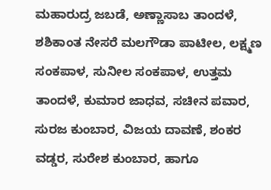ಮಹಾರುದ್ರ ಜಬಡೆ, ಅಣ್ಣಾಸಾಬ ತಾಂದಳೆ, ಶಶಿಕಾಂತ ನೇಸರೆ ಮಲಗೌಡಾ ಪಾಟೀಲ, ಲಕ್ಷ್ಮಣ ಸಂಕಪಾಳ, ಸುನೀಲ ಸಂಕಪಾಳ, ಉತ್ತಮ ತಾಂದಳೆ, ಕುಮಾರ ಜಾಧವ, ಸಚೀನ ಪವಾರ, ಸುರಜ ಕುಂಬಾರ, ವಿಜಯ ದಾವಣೆ, ಶಂಕರ ವಡ್ಡರ, ಸುರೇಶ ಕುಂಬಾರ, ಹಾಗೂ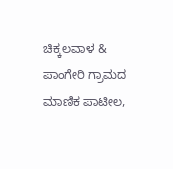ಚಿಕ್ಕಲವಾಳ & ಪಾಂಗೇರಿ ಗ್ರಾಮದ ಮಾಣಿಕ ಪಾಟೀಲ,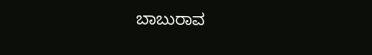ಬಾಬುರಾವ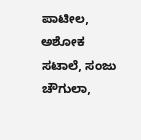ಪಾಟೀಲ, ಅಶೋಕ ಸಟಾಲೆ, ಸಂಜು ಚೌಗುಲಾ,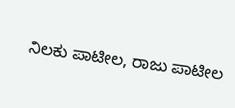ನಿಲಕು ಪಾಟೀಲ, ರಾಜು ಪಾಟೀಲ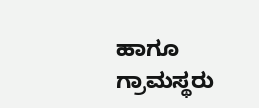ಹಾಗೂ ಗ್ರಾಮಸ್ಥರು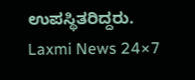ಉಪಸ್ಥಿತರಿದ್ದರು.
Laxmi News 24×7